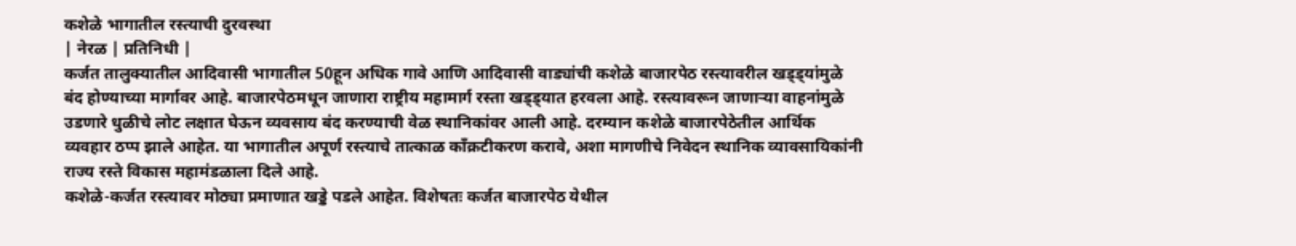कशेळे भागातील रस्त्याची दुरवस्था
| नेरळ | प्रतिनिधी |
कर्जत तालुक्यातील आदिवासी भागातील 50हून अधिक गावे आणि आदिवासी वाड्यांची कशेळे बाजारपेठ रस्त्यावरील खड्ड्यांमुळे बंद होण्याच्या मार्गावर आहे. बाजारपेठमधून जाणारा राष्ट्रीय महामार्ग रस्ता खड्ड्यात हरवला आहे. रस्त्यावरून जाणाऱ्या वाहनांमुळे उडणारे धुळीचे लोट लक्षात घेऊन व्यवसाय बंद करण्याची वेळ स्थानिकांवर आली आहे. दरम्यान कशेळे बाजारपेठेतील आर्थिक व्यवहार ठप्प झाले आहेत. या भागातील अपूर्ण रस्त्याचे तात्काळ काँक्रटीकरण करावे, अशा मागणीचे निवेदन स्थानिक व्यावसायिकांनी राज्य रस्ते विकास महामंडळाला दिले आहे.
कशेळे-कर्जत रस्त्यावर मोठ्या प्रमाणात खड्डे पडले आहेत. विशेषतः कर्जत बाजारपेठ येथील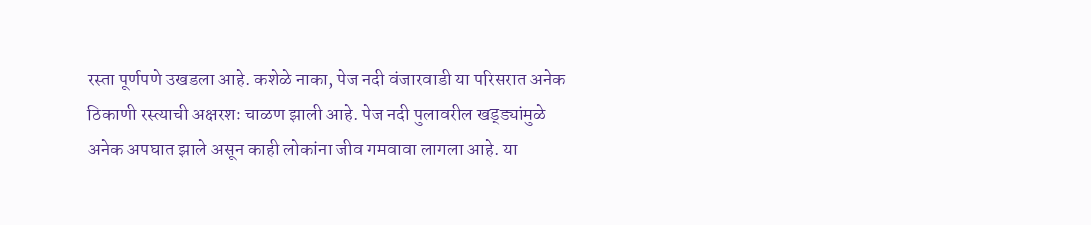रस्ता पूर्णपणे उखडला आहे. कशेळे नाका, पेज नदी वंजारवाडी या परिसरात अनेक ठिकाणी रस्त्याची अक्षरशः चाळण झाली आहे. पेज नदी पुलावरील खड्ड्यांमुळे अनेक अपघात झाले असून काही लोकांना जीव गमवावा लागला आहे. या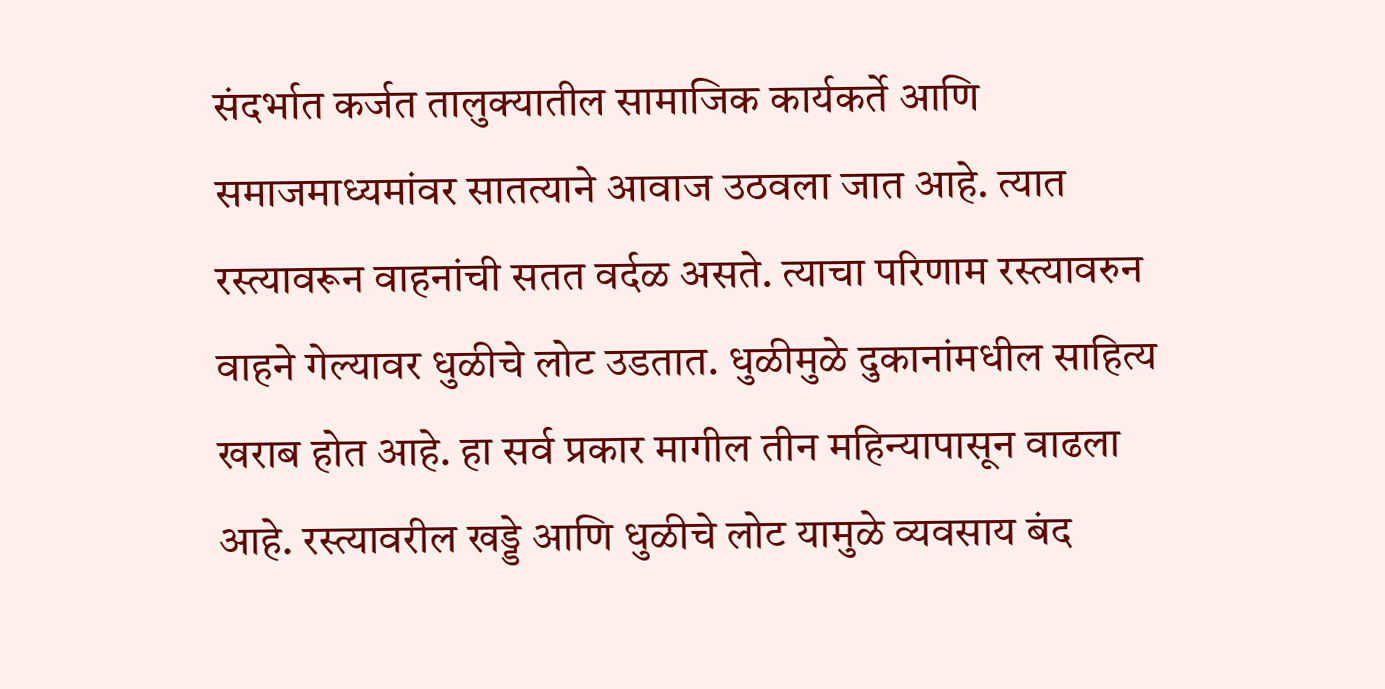संदर्भात कर्जत तालुक्यातील सामाजिक कार्यकर्ते आणि समाजमाध्यमांवर सातत्याने आवाज उठवला जात आहे. त्यात रस्त्यावरून वाहनांची सतत वर्दळ असते. त्याचा परिणाम रस्त्यावरुन वाहने गेल्यावर धुळीचे लोट उडतात. धुळीमुळे दुकानांमधील साहित्य खराब होत आहे. हा सर्व प्रकार मागील तीन महिन्यापासून वाढला आहे. रस्त्यावरील खड्डे आणि धुळीचे लोट यामुळे व्यवसाय बंद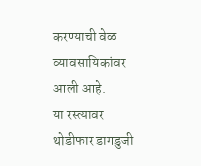करण्याची वेळ व्यावसायिकांवर आली आहे.
या रस्त्यावर थोडीफार डागडुजी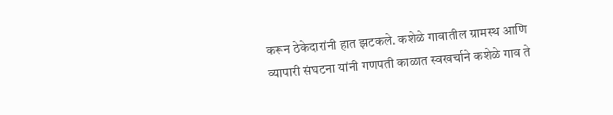करून ठेकेदारांनी हात झटकले. कशेळे गावातील ग्रामस्थ आणि व्यापारी संघटना यांनी गणपती काळात स्वखर्चाने कशेळे गाव ते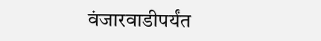वंजारवाडीपर्यंत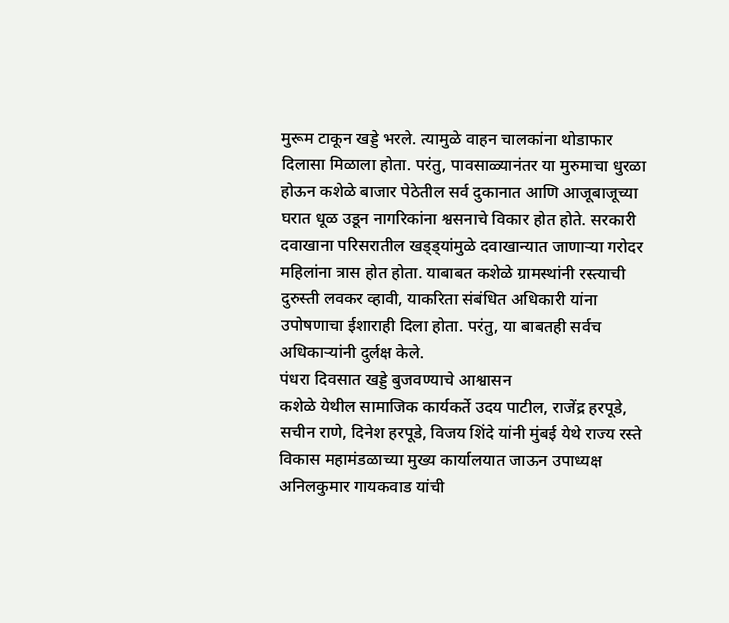मुरूम टाकून खड्डे भरले. त्यामुळे वाहन चालकांना थोडाफार दिलासा मिळाला होता. परंतु, पावसाळ्यानंतर या मुरुमाचा धुरळा होऊन कशेळे बाजार पेठेतील सर्व दुकानात आणि आजूबाजूच्या घरात धूळ उडून नागरिकांना श्वसनाचे विकार होत होते. सरकारी दवाखाना परिसरातील खड्ड्यांमुळे दवाखान्यात जाणाऱ्या गरोदर महिलांना त्रास होत होता. याबाबत कशेळे ग्रामस्थांनी रस्त्याची दुरुस्ती लवकर व्हावी, याकरिता संबंधित अधिकारी यांना उपोषणाचा ईशाराही दिला होता. परंतु, या बाबतही सर्वच अधिकाऱ्यांनी दुर्लक्ष केले.
पंधरा दिवसात खड्डे बुजवण्याचे आश्वासन
कशेळे येथील सामाजिक कार्यकर्ते उदय पाटील, राजेंद्र हरपूडे, सचीन राणे, दिनेश हरपूडे, विजय शिंदे यांनी मुंबई येथे राज्य रस्ते विकास महामंडळाच्या मुख्य कार्यालयात जाऊन उपाध्यक्ष अनिलकुमार गायकवाड यांची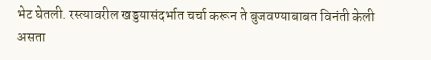भेट घेतली. रस्त्यावरील खड्डयासंदर्भात चर्चा करून ते बुजवण्याबाबत विनंती केली असता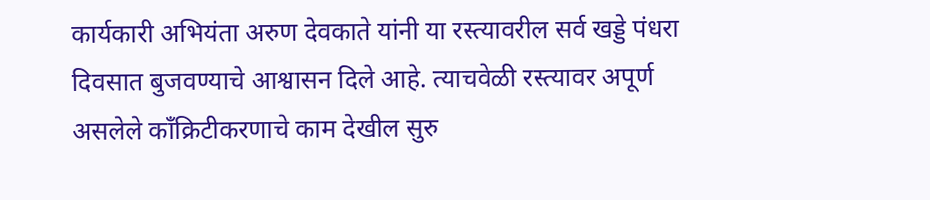कार्यकारी अभियंता अरुण देवकाते यांनी या रस्त्यावरील सर्व खड्डे पंधरा दिवसात बुजवण्याचे आश्वासन दिले आहे. त्याचवेळी रस्त्यावर अपूर्ण असलेले काँक्रिटीकरणाचे काम देखील सुरु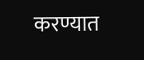करण्यात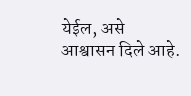येईल, असे आश्वासन दिले आहे.